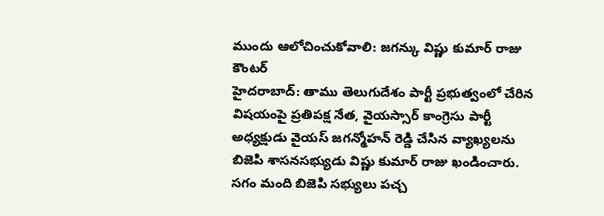ముందు ఆలోచించుకోవాలి: జగన్కు విష్ణు కుమార్ రాజు కౌంటర్
హైదరాబాద్: తాము తెలుగుదేశం పార్టీ ప్రభుత్వంలో చేరిన విషయంపై ప్రతిపక్ష నేత, వైయస్సార్ కాంగ్రెసు పార్టీ అధ్యక్షుడు వైయస్ జగన్మోహన్ రెడ్డి చేసిన వ్యాఖ్యలను బిజెపి శాసనసభ్యుడు విష్ణు కుమార్ రాజు ఖండించారు. సగం మంది బిజెపి సభ్యులు పచ్చ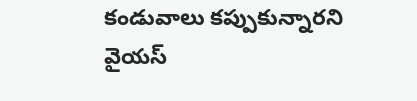కండువాలు కప్పుకున్నారని వైయస్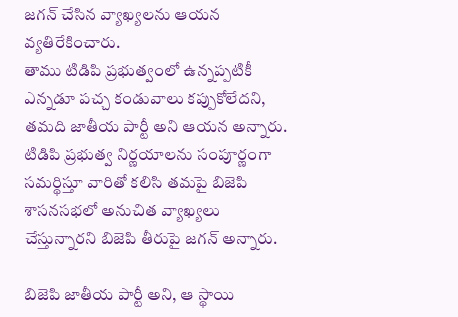జగన్ చేసిన వ్యాఖ్యలను ఆయన వ్యతిరేకించారు.
తాము టిడిపి ప్రభుత్వంలో ఉన్నప్పటికీ ఎన్నడూ పచ్చ కండువాలు కప్పుకోలేదని, తమది జాతీయ పార్టీ అని ఆయన అన్నారు. టిడిపి ప్రభుత్వ నిర్ణయాలను సంపూర్ణంగా సమర్థిస్తూ వారితో కలిసి తమపై బిజెపి శాసనసభలో అనుచిత వ్యాఖ్యలు చేస్తున్నారని బిజెపి తీరుపై జగన్ అన్నారు.

బిజెపి జాతీయ పార్టీ అని, ఆ స్థాయి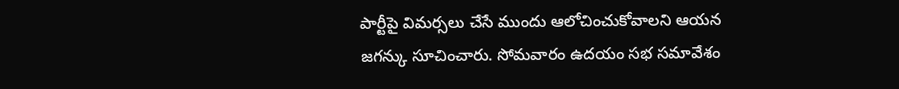పార్టీపై విమర్సలు చేసే ముందు ఆలోచించుకోవాలని ఆయన జగన్కు సూచించారు. సోమవారం ఉదయం సభ సమావేశం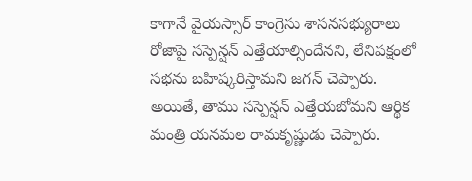కాగానే వైయస్సార్ కాంగ్రెసు శాసనసభ్యురాలు రోజాపై సస్పెన్షన్ ఎత్తేయాల్సిందేనని, లేనిపక్షంలో సభను బహిష్కరిస్తామని జగన్ చెప్పారు.
అయితే, తాము సస్పెన్షన్ ఎత్తేయబోమని ఆర్థిక మంత్రి యనమల రామకృష్ణుడు చెప్పారు.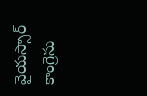వైయస్సార్ కాంగ్రెసు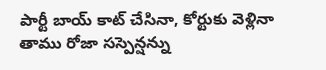పార్టీ బాయ్ కాట్ చేసినా, కోర్టుకు వెళ్లినా తాము రోజా సస్పెన్షన్ను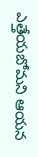ఎత్తేయబోమని ఆయన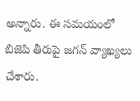అన్నారు. ఈ సమయంలో బిజెపి తీరుపై జగన్ వ్యాఖ్యలు చేశారు.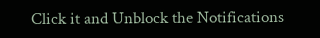Click it and Unblock the Notifications